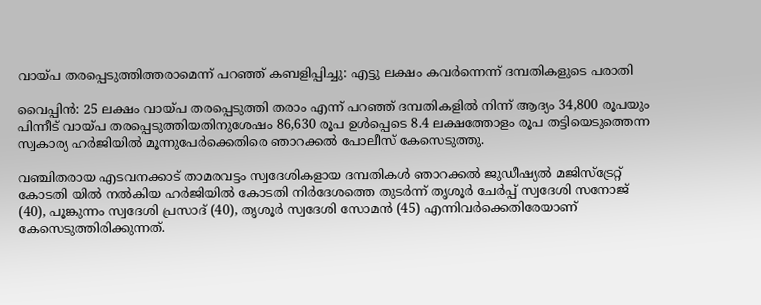വായ്പ തരപ്പെടുത്തിത്തരാമെന്ന് പറഞ്ഞ് കബളിപ്പിച്ചു: എട്ടു ലക്ഷം കവര്‍ന്നെന്ന് ദമ്പതികളുടെ പരാതി

വൈപ്പിന്‍: 25 ലക്ഷം വായ്പ തരപ്പെടുത്തി തരാം എന്ന് പറഞ്ഞ് ദമ്പതികളില്‍ നിന്ന് ആദ്യം 34,800 രൂപയും പിന്നീട് വായ്പ തരപ്പെടുത്തിയതിനുശേഷം 86,630 രൂപ ഉള്‍പ്പെടെ 8.4 ലക്ഷത്തോളം രൂപ തട്ടിയെടുത്തെന്ന സ്വകാര്യ ഹര്‍ജിയില്‍ മൂന്നുപേര്‍ക്കെതിരെ ഞാറക്കല്‍ പോലീസ് കേസെടുത്തു.

വഞ്ചിതരായ എടവനക്കാട് താമരവട്ടം സ്വദേശികളായ ദമ്പതികള്‍ ഞാറക്കല്‍ ജുഡീഷ്യല്‍ മജിസ്‌ട്രേറ്റ് കോടതി യില്‍ നല്‍കിയ ഹര്‍ജിയില്‍ കോടതി നിര്‍ദേശത്തെ തുടര്‍ന്ന് തൃശൂര്‍ ചേര്‍പ്പ് സ്വദേശി സനോജ് (40), പൂങ്കുന്നം സ്വദേശി പ്രസാദ് (40), തൃശൂര്‍ സ്വദേശി സോമന്‍ (45) എന്നിവര്‍ക്കെതിരേയാണ് കേസെടുത്തിരിക്കുന്നത്.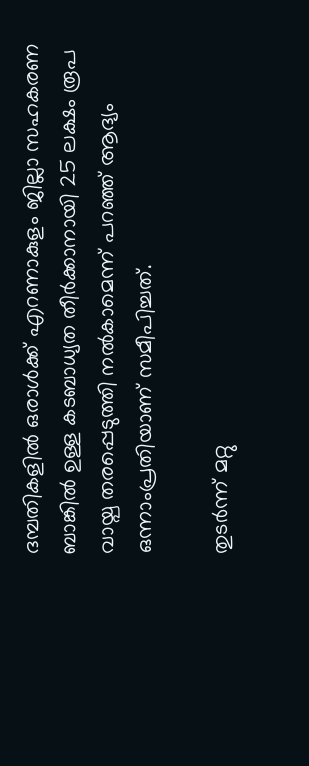ദമ്പതികളില്‍ ഒരാള്‍ക്ക് എറണാകുളം ജില്ലാ സഹകരണ ബാങ്കില്‍ ഉള്ള കടബാധ്യത തീര്‍ക്കാനായി 25 ലക്ഷം രൂപ വായ്പ തരപ്പെടുത്തി നല്‍കാമെന്ന് പറഞ്ഞ് ആദ്യം ഒന്നാംപ്രതിയാണ് സമീപിച്ചത്.

തുടര്‍ന്ന് മറ്റു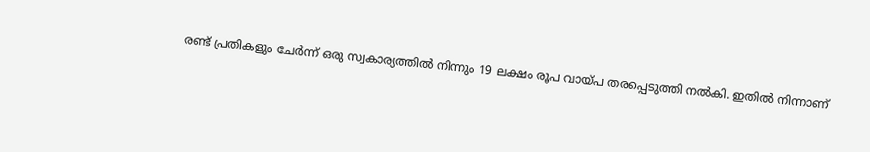രണ്ട് പ്രതികളും ചേര്‍ന്ന് ഒരു സ്വകാര്യത്തില്‍ നിന്നും 19 ലക്ഷം രൂപ വായ്പ തരപ്പെടുത്തി നല്‍കി. ഇതില്‍ നിന്നാണ്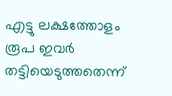എട്ടു ലക്ഷത്തോളം രൂപ ഇവര്‍ തട്ടിയെടുത്തതെന്ന്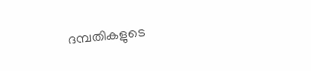ദമ്പതികളുടെ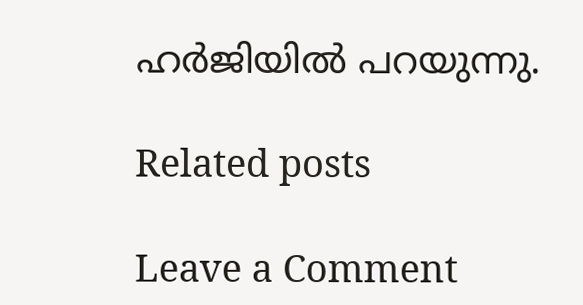ഹര്‍ജിയില്‍ പറയുന്നു.

Related posts

Leave a Comment